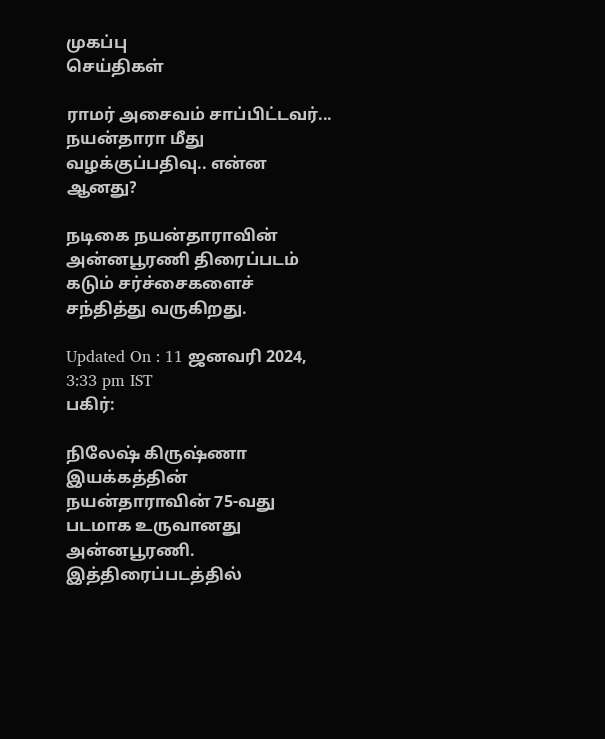முகப்பு
செய்திகள்

ராமர் அசைவம் சாப்பிட்டவர்... நயன்தாரா மீது வழக்குப்பதிவு.. என்ன ஆனது?

நடிகை நயன்தாராவின் அன்னபூரணி திரைப்படம் கடும் சர்ச்சைகளைச் சந்தித்து வருகிறது.

Updated On : 11 ஜனவரி 2024, 3:33 pm IST
பகிர்:

நிலேஷ் கிருஷ்ணா இயக்கத்தின் நயன்தாராவின் 75-வது படமாக உருவானது அன்னபூரணி. இத்திரைப்படத்தில்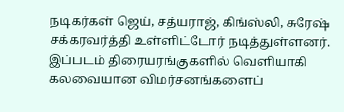நடிகர்கள் ஜெய், சத்யராஜ், கிங்ஸ்லி, சுரேஷ் சக்கரவர்த்தி உள்ளிட்டோர் நடித்துள்ளனர். இப்படம் திரையரங்குகளில் வெளியாகி கலவையான விமர்சனங்களைப்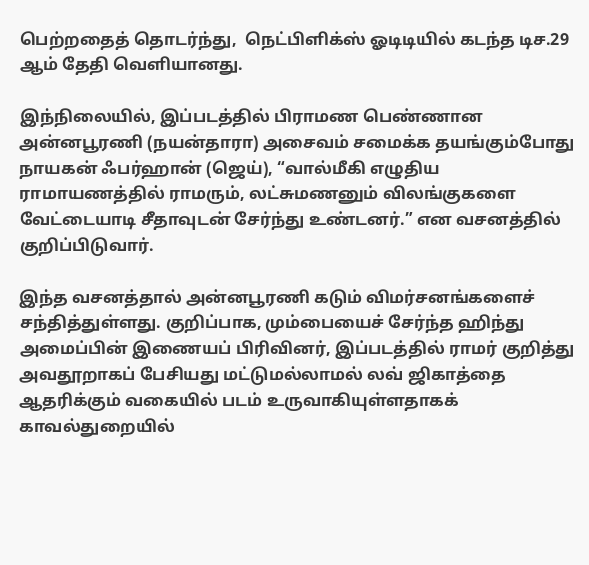பெற்றதைத் தொடர்ந்து,  நெட்பிளிக்ஸ் ஓடிடியில் கடந்த டிச.29 ஆம் தேதி வெளியானது.

இந்நிலையில், இப்படத்தில் பிராமண பெண்ணான அன்னபூரணி (நயன்தாரா) அசைவம் சமைக்க தயங்கும்போது  நாயகன் ஃபர்ஹான் (ஜெய்), “வால்மீகி எழுதிய ராமாயணத்தில் ராமரும், லட்சுமணனும் விலங்குகளை வேட்டையாடி சீதாவுடன் சேர்ந்து உண்டனர்.” என வசனத்தில் குறிப்பிடுவார்.

இந்த வசனத்தால் அன்னபூரணி கடும் விமர்சனங்களைச் சந்தித்துள்ளது. குறிப்பாக, மும்பையைச் சேர்ந்த ஹிந்து அமைப்பின் இணையப் பிரிவினர், இப்படத்தில் ராமர் குறித்து அவதூறாகப் பேசியது மட்டுமல்லாமல் லவ் ஜிகாத்தை ஆதரிக்கும் வகையில் படம் உருவாகியுள்ளதாகக் காவல்துறையில்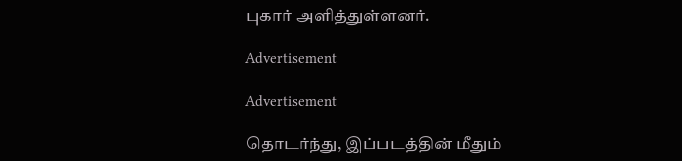புகார் அளித்துள்ளனர்.

Advertisement

Advertisement

தொடர்ந்து, இப்படத்தின் மீதும்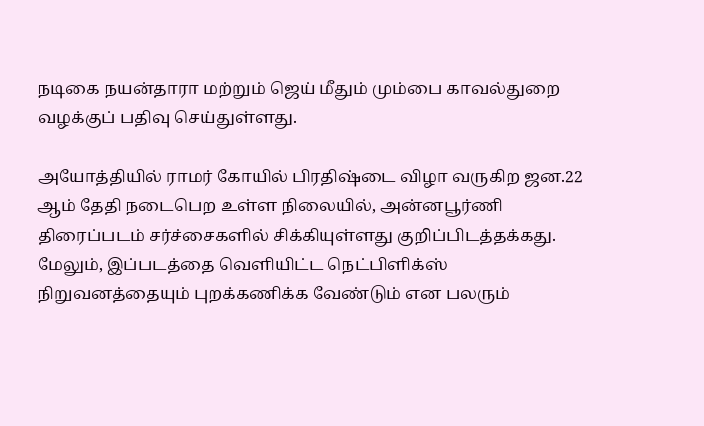நடிகை நயன்தாரா மற்றும் ஜெய் மீதும் மும்பை காவல்துறை வழக்குப் பதிவு செய்துள்ளது.

அயோத்தியில் ராமர் கோயில் பிரதிஷ்டை விழா வருகிற ஜன.22 ஆம் தேதி நடைபெற உள்ள நிலையில், அன்னபூர்ணி திரைப்படம் சர்ச்சைகளில் சிக்கியுள்ளது குறிப்பிடத்தக்கது. மேலும், இப்படத்தை வெளியிட்ட நெட்பிளிக்ஸ் நிறுவனத்தையும் புறக்கணிக்க வேண்டும் என பலரும்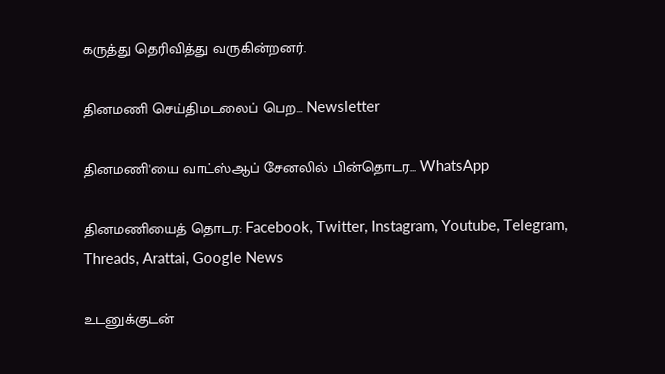கருத்து தெரிவித்து வருகின்றனர்.

தினமணி செய்திமடலைப் பெற... Newsletter

தினமணி'யை வாட்ஸ்ஆப் சேனலில் பின்தொடர... WhatsApp

தினமணியைத் தொடர: Facebook, Twitter, Instagram, Youtube, Telegram, Threads, Arattai, Google News

உடனுக்குடன்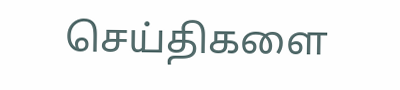செய்திகளை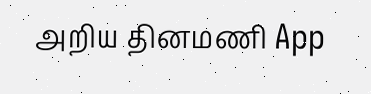அறிய தினமணி App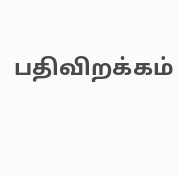பதிவிறக்கம்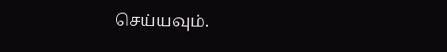செய்யவும்.